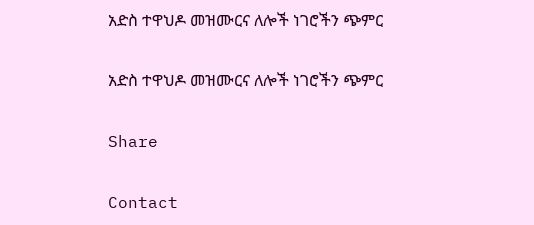አድስ ተዋህዶ መዝሙርና ለሎች ነገሮችን ጭምር

አድስ ተዋህዶ መዝሙርና ለሎች ነገሮችን ጭምር

Share

Contact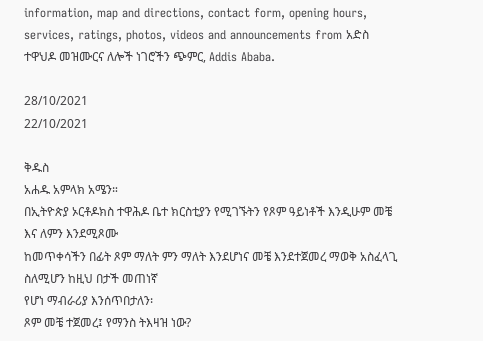information, map and directions, contact form, opening hours, services, ratings, photos, videos and announcements from አድስ ተዋህዶ መዝሙርና ለሎች ነገሮችን ጭምር, Addis Ababa.

28/10/2021
22/10/2021

ቅዱስ
አሐዱ አምላክ አሜን።
በኢትዮጵያ ኦርቶዶክስ ተዋሕዶ ቤተ ክርስቲያን የሚገኙትን የጾም ዓይነቶች እንዲሁም መቼ እና ለምን እንደሚጾሙ
ከመጥቀሳችን በፊት ጾም ማለት ምን ማለት እንደሆነና መቼ እንደተጀመረ ማወቅ አስፈላጊ ስለሚሆን ከዚህ በታች መጠነኛ
የሆነ ማብራሪያ እንሰጥበታለን፡
ጾም መቼ ተጀመረ፤ የማንስ ትእዛዝ ነው?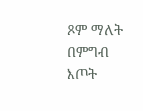ጾም ማለት በምግብ እጦት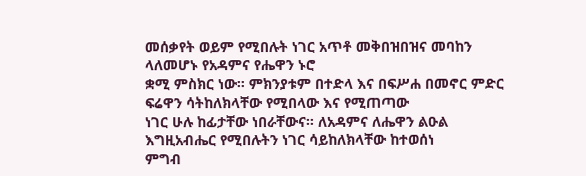መሰቃየት ወይም የሚበሉት ነገር አጥቶ መቅበዝበዝና መባከን ላለመሆኑ የአዳምና የሔዋን ኑሮ
ቋሚ ምስክር ነው። ምክንያቱም በተድላ እና በፍሥሐ በመኖር ምድር ፍሬዋን ሳትከለክላቸው የሚበላው እና የሚጠጣው
ነገር ሁሉ ከፊታቸው ነበራቸውና። ለአዳምና ለሔዋን ልዑል እግዚአብሔር የሚበሉትን ነገር ሳይከለክላቸው ከተወሰነ
ምግብ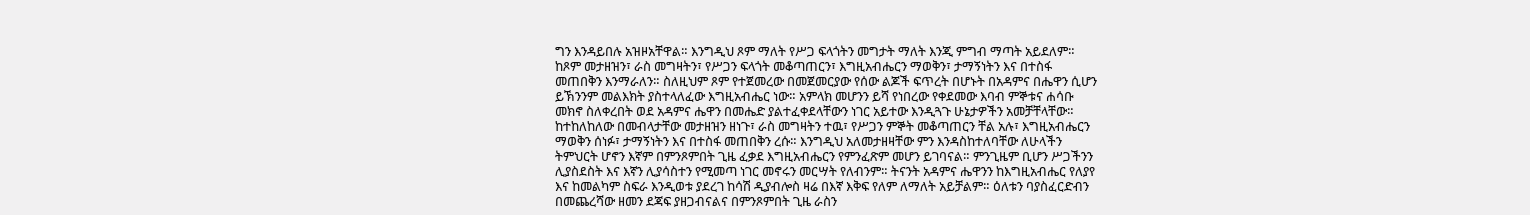ግን እንዳይበሉ አዝዞአቸዋል። እንግዲህ ጾም ማለት የሥጋ ፍላጎትን መግታት ማለት እንጂ ምግብ ማጣት አይደለም።
ከጾም መታዘዝን፣ ራስ መግዛትን፣ የሥጋን ፍላጎት መቆጣጠርን፣ እግዚአብሔርን ማወቅን፣ ታማኝነትን እና በተስፋ
መጠበቅን እንማራለን። ስለዚህም ጾም የተጀመረው በመጀመርያው የሰው ልጆች ፍጥረት በሆኑት በአዳምና በሔዋን ሲሆን
ይኽንንም መልእክት ያስተላለፈው እግዚአብሔር ነው። አምላክ መሆንን ይሻ የነበረው የቀደመው እባብ ምኞቱና ሐሳቡ
መክኖ ስለቀረበት ወደ አዳምና ሔዋን በመሔድ ያልተፈቀደላቸውን ነገር አይተው እንዲጓጉ ሁኔታዎችን አመቻቸላቸው።
ከተከለከለው በመብላታቸው መታዘዝን ዘነጉ፣ ራስ መግዛትን ተዉ፣ የሥጋን ምኞት መቆጣጠርን ቸል አሉ፣ እግዚአብሔርን
ማወቅን ሰነፉ፣ ታማኝነትን እና በተስፋ መጠበቅን ረሱ። እንግዲህ አለመታዘዛቸው ምን እንዳስከተለባቸው ለሁላችን
ትምህርት ሆኖን እኛም በምንጾምበት ጊዜ ፈቃደ እግዚአብሔርን የምንፈጽም መሆን ይገባናል። ምንጊዜም ቢሆን ሥጋችንን
ሊያስደስት እና እኛን ሊያሳስተን የሚመጣ ነገር መኖሩን መርሣት የለብንም። ትናንት አዳምና ሔዋንን ከእግዚአብሔር የለያየ
እና ከመልካም ስፍራ እንዲወቱ ያደረገ ከሳሽ ዲያብሎስ ዛሬ በእኛ እቅፍ የለም ለማለት አይቻልም። ዕለቱን ባያስፈርድብን
በመጨረሻው ዘመን ደጃፍ ያዘጋብናልና በምንጾምበት ጊዜ ራስን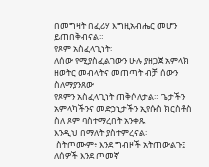በመግዛት በፈሪሃ እግዚአብሔር መሆን ይጠበቅብናል።
የጾም አስፈላጊነት፡
ለሰው የሚያስፈልገውን ሁሉ ያዘጋጀ አምላክ ዘወትር መብላትና መጠጣት ብቻ ሰውን ስለማያንጸው
የጾምን አስፈላጊነት ጠቅሶለታል። ጌታችን አምላካችንና መድኃኒታችን ኢየሱስ ክርስቶስ ስለ ጾም ባስተማረበት አንቀጹ
እንዲህ በማለት ያስተምረናል፡
 ስትጦሙም፥ እንደ ግብዞች አትጠውልጉ፤ ለሰዎች እንደ ጦመኛ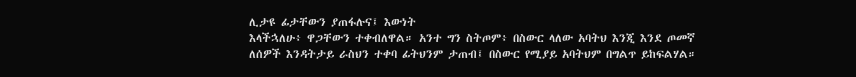ሊታዩ ፊታቸውን ያጠፋሉና፤ እውነት
እላችኋለሁ፥ ዋጋቸውን ተቀብለዋል። አንተ ግን ስትጦም፥ በስውር ላለው አባትህ እንጂ እንደ ጦመኛ
ለሰዎች እንዳትታይ ራስህን ተቀባ ፊትህንም ታጠብ፤ በስውር የሚያይ አባትህም በግልጥ ይከፍልሃል።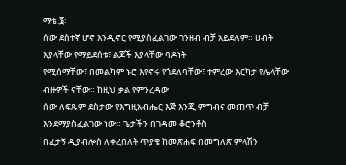ማቴ.፮፡
ሰው ደስተኛ ሆኖ እንዲኖር የሚያስፈልገው ገንዘብ ብቻ አይደለም። ሀብት እያላቸው የማይደሰቱ፣ ልጆች እያላቸው ባዶነት
የሚሰማቸው፣ በመልካም ኑሮ እየኖሩ የጎደለባቸው፣ ተምረው እርካታ የሌላቸው ብዙዎች ናቸው። ከዚህ ቃል የምንረዳው
ሰው ለፍጹም ደስታው የእግዚአብሔር እጅ እንጂ ምግብና መጠጥ ብቻ እንደማያስፈልገው ነው። ጌታችን በገዳመ ቆሮንቶስ
በፈታኝ ዲያብሎስ ለቀረበለት ጥያቄ ከመጽሐፍ በመግለጽ ምላሽን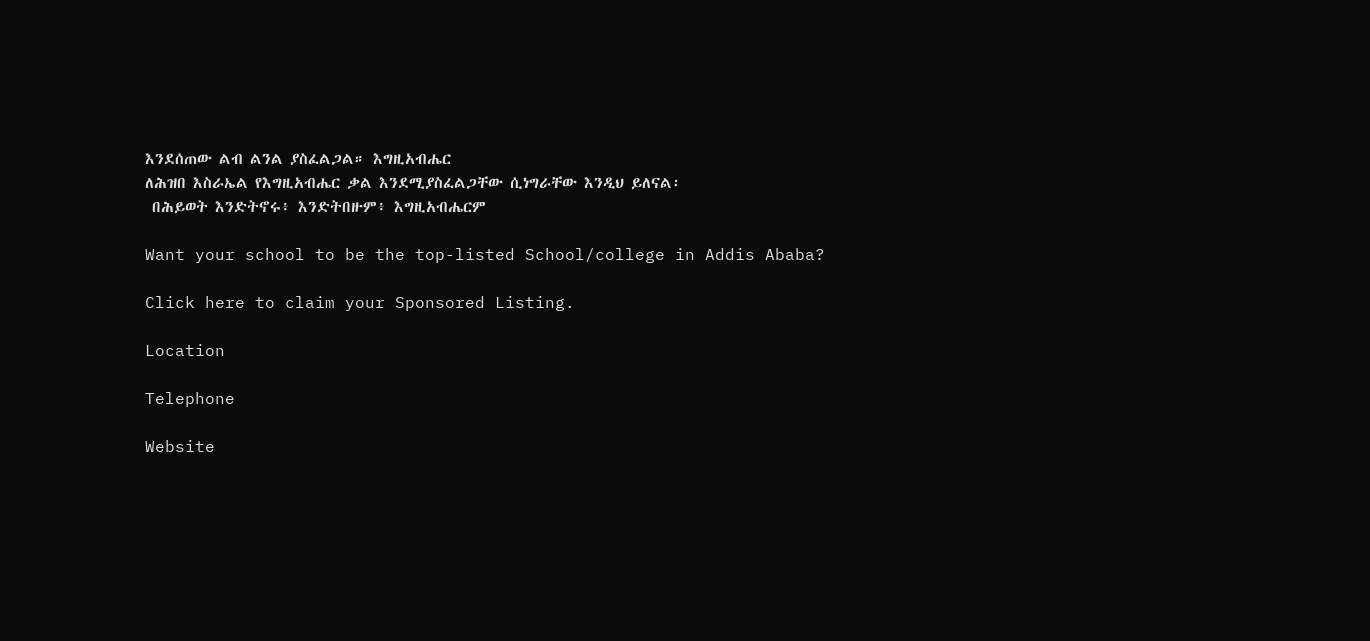እንደሰጠው ልብ ልንል ያስፈልጋል። እግዚአብሔር
ለሕዝበ እስራኤል የእግዚአብሔር ቃል እንደሚያስፈልጋቸው ሲነግራቸው እንዲህ ይለናል፡
 በሕይወት እንድትኖሩ፥ እንድትበዙም፥ እግዚአብሔርም

Want your school to be the top-listed School/college in Addis Ababa?

Click here to claim your Sponsored Listing.

Location

Telephone

Website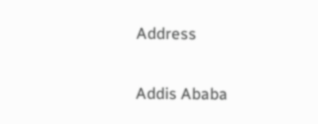Address

Addis Ababa